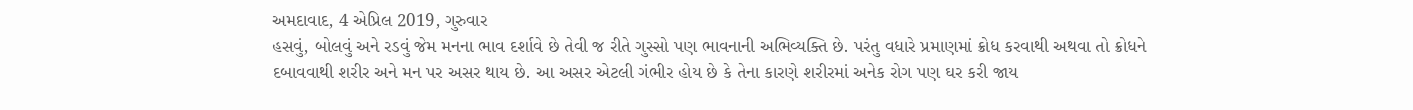અમદાવાદ, 4 એપ્રિલ 2019, ગુરુવાર
હસવું, બોલવું અને રડવું જેમ મનના ભાવ દર્શાવે છે તેવી જ રીતે ગુસ્સો પણ ભાવનાની અભિવ્યક્તિ છે. પરંતુ વધારે પ્રમાણમાં ક્રોધ કરવાથી અથવા તો ક્રોધને દબાવવાથી શરીર અને મન પર અસર થાય છે. આ અસર એટલી ગંભીર હોય છે કે તેના કારણે શરીરમાં અનેક રોગ પણ ઘર કરી જાય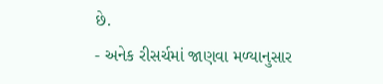છે.
- અનેક રીસર્ચમાં જાણવા મળ્યાનુસાર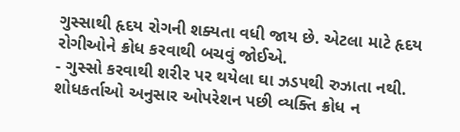ગુસ્સાથી હૃદય રોગની શક્યતા વધી જાય છે. એટલા માટે હૃદય રોગીઓને ક્રોધ કરવાથી બચવું જોઈએ.
- ગુસ્સો કરવાથી શરીર પર થયેલા ઘા ઝડપથી રુઝાતા નથી. શોધકર્તાઓ અનુસાર ઓપરેશન પછી વ્યક્તિ ક્રોધ ન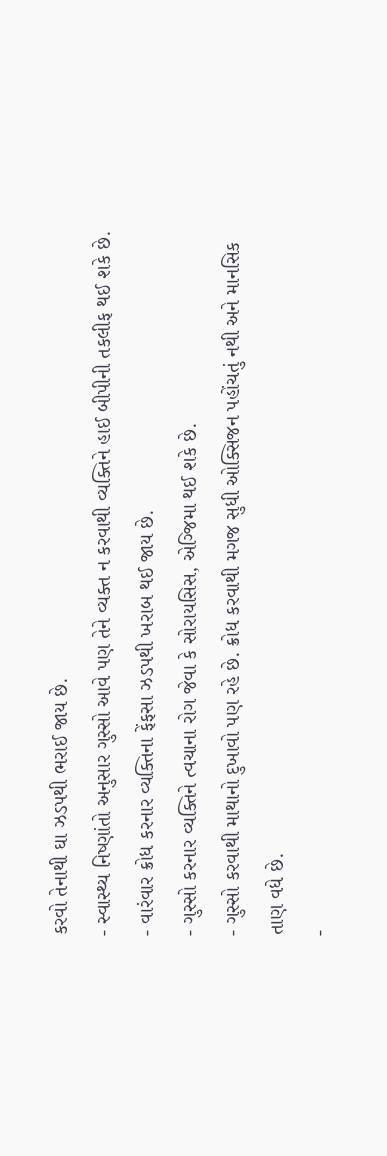કરવો તેનાથી ઘા ઝડપથી ભરાઈ જાય છે.
- સ્વાસ્થ્ય નિષ્ણાંતો અનુસાર ગુસ્સો આવે પણ તેને વ્યક્ત ન કરવાથી વ્યક્તિને હાઈ બીપીની તકલીફ થઈ શકે છે.
- વારંવાર ક્રોધ કરનાર વ્યક્તિના ફેંફસા ઝડપથી ખરાબ થઈ જાય છે.
- ગુસ્સો કરનાર વ્યક્તિને ત્વચાના રોગ જેવા કે સોરાયસિસ, એગ્જિમા થઈ શકે છે.
- ગુસ્સો કરવાથી માથાનો દુખાવો પણ રહે છે. ક્રોધ કરવાથી મગજ સુધી ઓક્સિજન પહોંચતું નથી અને માનસિક તાણ વધે છે.
-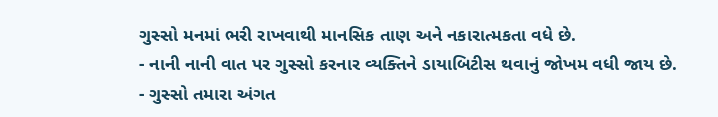ગુસ્સો મનમાં ભરી રાખવાથી માનસિક તાણ અને નકારાત્મકતા વધે છે.
- નાની નાની વાત પર ગુસ્સો કરનાર વ્યક્તિને ડાયાબિટીસ થવાનું જોખમ વધી જાય છે.
- ગુસ્સો તમારા અંગત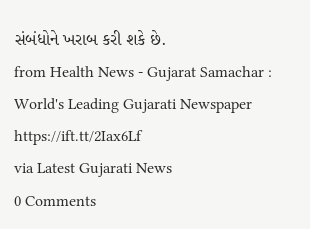સંબંધોને ખરાબ કરી શકે છે.
from Health News - Gujarat Samachar : World's Leading Gujarati Newspaper https://ift.tt/2Iax6Lf
via Latest Gujarati News
0 Comments